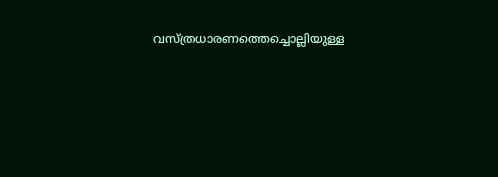വസ്ത്രധാരണത്തെച്ചൊല്ലിയുള്ള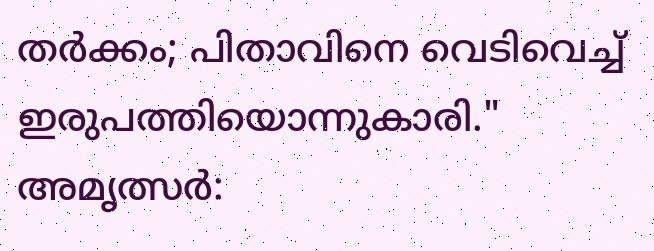തർക്കം; പിതാവിനെ വെടിവെച്ച് ഇരുപത്തിയൊന്നുകാരി."
അമൃത്സർ: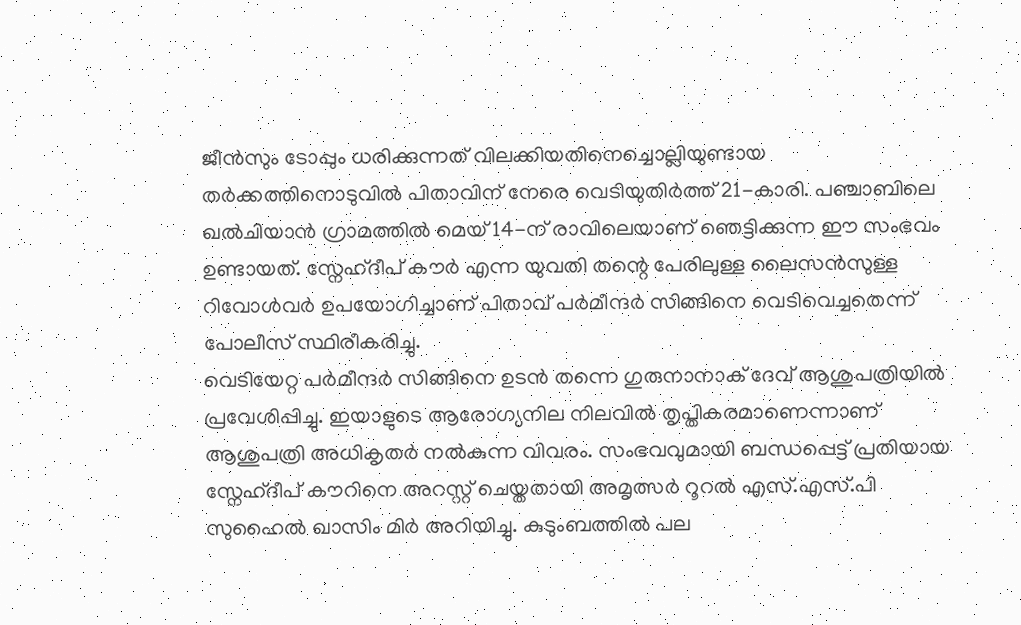ജീൻസും ടോപ്പും ധരിക്കുന്നത് വിലക്കിയതിനെച്ചൊല്ലിയുണ്ടായ തർക്കത്തിനൊടുവിൽ പിതാവിന് നേരെ വെടിയുതിർത്ത് 21-കാരി. പഞ്ചാബിലെ ഖൽചിയാൻ ഗ്രാമത്തിൽ മെയ് 14-ന് രാവിലെയാണ് ഞെട്ടിക്കുന്ന ഈ സംഭവം ഉണ്ടായത്. സ്നേഹ്ദീപ് കൗർ എന്ന യുവതി തന്റെ പേരിലുള്ള ലൈസൻസുള്ള റിവോൾവർ ഉപയോഗിച്ചാണ് പിതാവ് പർമീന്ദർ സിങ്ങിനെ വെടിവെച്ചതെന്ന് പോലീസ് സ്ഥിരീകരിച്ചു.
വെടിയേറ്റ പർമീന്ദർ സിങ്ങിനെ ഉടൻ തന്നെ ഗുരുനാനാക് ദേവ് ആശുപത്രിയിൽ പ്രവേശിപ്പിച്ചു. ഇയാളുടെ ആരോഗ്യനില നിലവിൽ തൃപ്തികരമാണെന്നാണ് ആശുപത്രി അധികൃതർ നൽകുന്ന വിവരം. സംഭവവുമായി ബന്ധപ്പെട്ട് പ്രതിയായ സ്നേഹ്ദീപ് കൗറിനെ അറസ്റ്റ് ചെയ്തതായി അമൃത്സർ റൂറൽ എസ്.എസ്.പി സുഹൈൽ ഖാസിം മിർ അറിയിച്ചു. കുടുംബത്തിൽ പല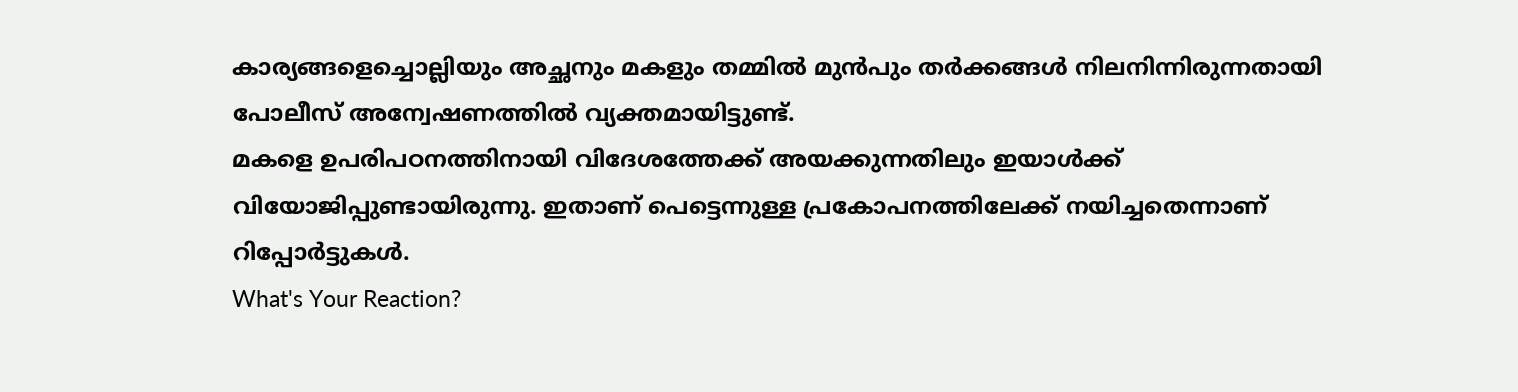കാര്യങ്ങളെച്ചൊല്ലിയും അച്ഛനും മകളും തമ്മിൽ മുൻപും തർക്കങ്ങൾ നിലനിന്നിരുന്നതായി പോലീസ് അന്വേഷണത്തിൽ വ്യക്തമായിട്ടുണ്ട്.
മകളെ ഉപരിപഠനത്തിനായി വിദേശത്തേക്ക് അയക്കുന്നതിലും ഇയാൾക്ക് വിയോജിപ്പുണ്ടായിരുന്നു. ഇതാണ് പെട്ടെന്നുള്ള പ്രകോപനത്തിലേക്ക് നയിച്ചതെന്നാണ് റിപ്പോർട്ടുകൾ.
What's Your Reaction?